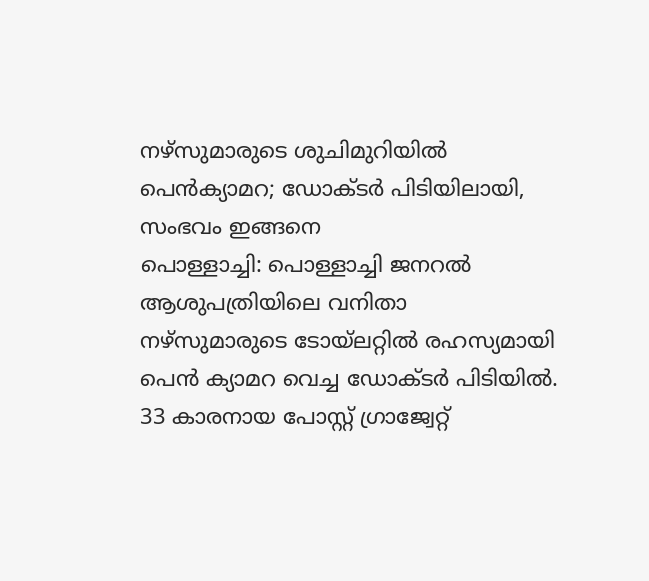നഴ്സുമാരുടെ ശുചിമുറിയിൽ പെൻക്യാമറ; ഡോക്ടർ പിടിയിലായി, സംഭവം ഇങ്ങനെ
പൊള്ളാച്ചി: പൊള്ളാച്ചി ജനറൽ ആശുപത്രിയിലെ വനിതാ നഴ്സുമാരുടെ ടോയ്ലറ്റിൽ രഹസ്യമായി പെൻ ക്യാമറ വെച്ച ഡോക്ടർ പിടിയിൽ. 33 കാരനായ പോസ്റ്റ് ഗ്രാജ്വേറ്റ്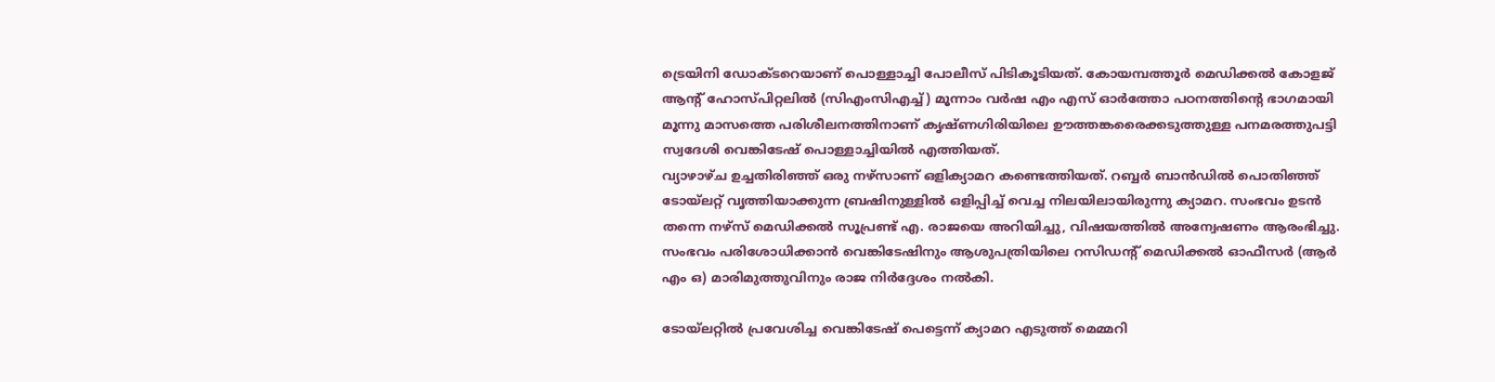ട്രെയിനി ഡോക്ടറെയാണ് പൊള്ളാച്ചി പോലീസ് പിടികൂടിയത്. കോയമ്പത്തൂർ മെഡിക്കൽ കോളജ് ആൻ്റ് ഹോസ്പിറ്റലിൽ (സിഎംസിഎച്ച്) മൂന്നാം വർഷ എം എസ് ഓർത്തോ പഠനത്തിൻ്റെ ഭാഗമായി മൂന്നു മാസത്തെ പരിശീലനത്തിനാണ് കൃഷ്ണഗിരിയിലെ ഊത്തങ്കരൈക്കടുത്തുള്ള പനമരത്തുപട്ടി സ്വദേശി വെങ്കിടേഷ് പൊള്ളാച്ചിയിൽ എത്തിയത്.
വ്യാഴാഴ്ച ഉച്ചതിരിഞ്ഞ് ഒരു നഴ്സാണ് ഒളിക്യാമറ കണ്ടെത്തിയത്. റബ്ബർ ബാൻഡിൽ പൊതിഞ്ഞ് ടോയ്ലറ്റ് വൃത്തിയാക്കുന്ന ബ്രഷിനുള്ളിൽ ഒളിപ്പിച്ച് വെച്ച നിലയിലായിരുന്നു ക്യാമറ. സംഭവം ഉടൻ തന്നെ നഴ്സ് മെഡിക്കൽ സൂപ്രണ്ട് എ. രാജയെ അറിയിച്ചു, വിഷയത്തിൽ അന്വേഷണം ആരംഭിച്ചു. സംഭവം പരിശോധിക്കാൻ വെങ്കിടേഷിനും ആശുപത്രിയിലെ റസിഡൻ്റ് മെഡിക്കൽ ഓഫീസർ (ആർ എം ഒ) മാരിമുത്തുവിനും രാജ നിർദ്ദേശം നൽകി.

ടോയ്ലറ്റിൽ പ്രവേശിച്ച വെങ്കിടേഷ് പെട്ടെന്ന് ക്യാമറ എടുത്ത് മെമ്മറി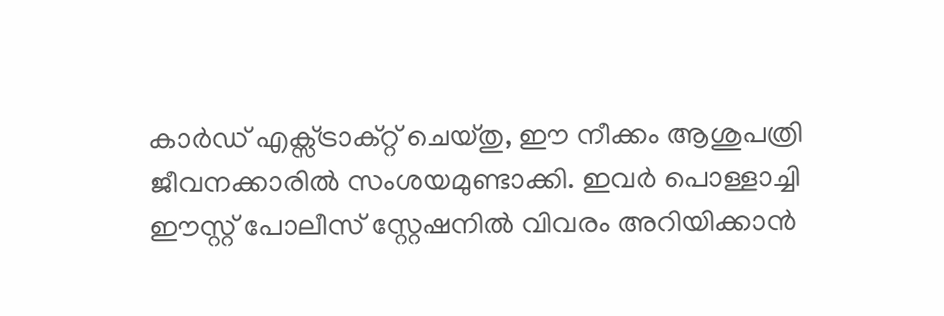കാർഡ് എക്സ്ട്രാക്റ്റ് ചെയ്തു, ഈ നീക്കം ആശുപത്രി ജീവനക്കാരിൽ സംശയമുണ്ടാക്കി. ഇവർ പൊള്ളാച്ചി ഈസ്റ്റ് പോലീസ് സ്റ്റേഷനിൽ വിവരം അറിയിക്കാൻ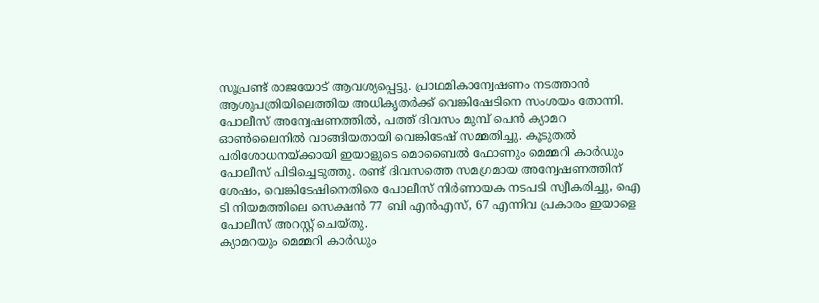സൂപ്രണ്ട് രാജയോട് ആവശ്യപ്പെട്ടു. പ്രാഥമികാന്വേഷണം നടത്താൻ ആശുപത്രിയിലെത്തിയ അധികൃതർക്ക് വെങ്കിഷേടിനെ സംശയം തോന്നി.
പോലീസ് അന്വേഷണത്തിൽ, പത്ത് ദിവസം മുമ്പ് പെൻ ക്യാമറ ഓൺലൈനിൽ വാങ്ങിയതായി വെങ്കിടേഷ് സമ്മതിച്ചു. കൂടുതൽ പരിശോധനയ്ക്കായി ഇയാളുടെ മൊബൈൽ ഫോണും മെമ്മറി കാർഡും പോലീസ് പിടിച്ചെടുത്തു. രണ്ട് ദിവസത്തെ സമഗ്രമായ അന്വേഷണത്തിന് ശേഷം, വെങ്കിടേഷിനെതിരെ പോലീസ് നിർണായക നടപടി സ്വീകരിച്ചു, ഐ ടി നിയമത്തിലെ സെക്ഷൻ 77 ബി എൻഎസ്, 67 എന്നിവ പ്രകാരം ഇയാളെ പോലീസ് അറസ്റ്റ് ചെയ്തു.
ക്യാമറയും മെമ്മറി കാർഡും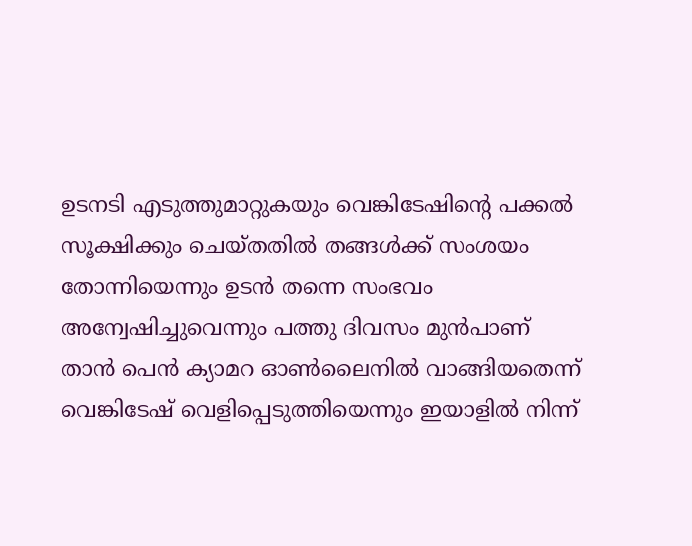ഉടനടി എടുത്തുമാറ്റുകയും വെങ്കിടേഷിൻ്റെ പക്കൽ സൂക്ഷിക്കും ചെയ്തതിൽ തങ്ങൾക്ക് സംശയം തോന്നിയെന്നും ഉടൻ തന്നെ സംഭവം അന്വേഷിച്ചുവെന്നും പത്തു ദിവസം മുൻപാണ് താൻ പെൻ ക്യാമറ ഓൺലൈനിൽ വാങ്ങിയതെന്ന് വെങ്കിടേഷ് വെളിപ്പെടുത്തിയെന്നും ഇയാളിൽ നിന്ന്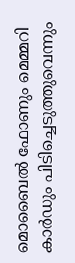മൊബൈൽ ഫോണും മെമ്മറി കാർഡും പിടിച്ചെടുത്തുവെന്നും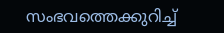സംഭവത്തെക്കുറിച്ച്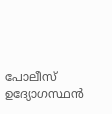പോലീസ് ഉദ്യോഗസ്ഥൻ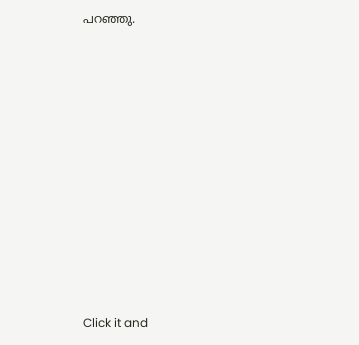പറഞ്ഞു.












Click it and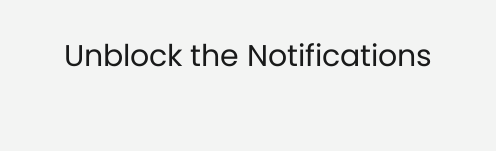Unblock the Notifications